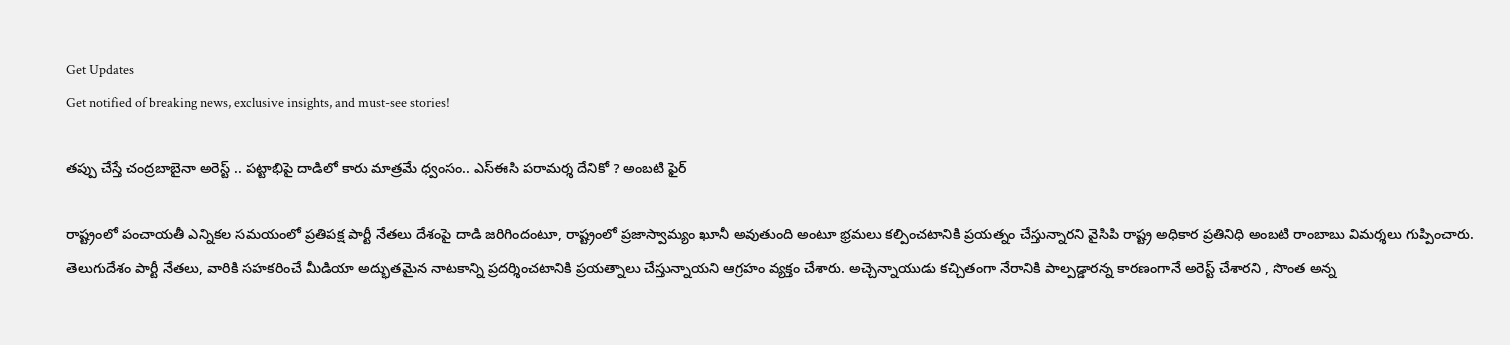Get Updates
Get notified of breaking news, exclusive insights, and must-see stories!

తప్పు చేస్తే చంద్రబాబైనా అరెస్ట్ .. పట్టాభిపై దాడిలో కారు మాత్రమే ధ్వంసం.. ఎస్ఈసి పరామర్శ దేనికో ? అంబటి ఫైర్

రాష్ట్రంలో పంచాయతీ ఎన్నికల సమయంలో ప్రతిపక్ష పార్టీ నేతలు దేశంపై దాడి జరిగిందంటూ, రాష్ట్రంలో ప్రజాస్వామ్యం ఖూనీ అవుతుంది అంటూ భ్రమలు కల్పించటానికి ప్రయత్నం చేస్తున్నారని వైసిపి రాష్ట్ర అధికార ప్రతినిధి అంబటి రాంబాబు విమర్శలు గుప్పించారు. తెలుగుదేశం పార్టీ నేతలు, వారికి సహకరించే మీడియా అద్భుతమైన నాటకాన్ని ప్రదర్శించటానికి ప్రయత్నాలు చేస్తున్నాయని ఆగ్రహం వ్యక్తం చేశారు. అచ్చెన్నాయుడు కచ్చితంగా నేరానికి పాల్పడ్డారన్న కారణంగానే అరెస్ట్ చేశారని , సొంత అన్న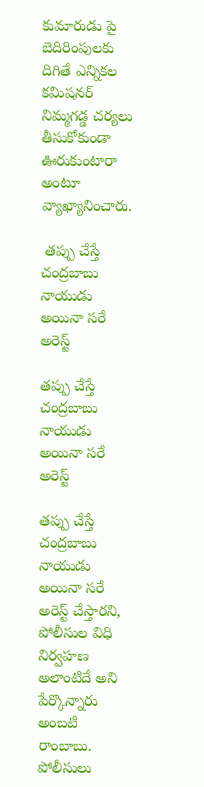కుమారుడు పై బెదిరింపులకు దిగితే ఎన్నికల కమిషనర్ నిమ్మగడ్డ చర్యలు తీసుకోకుండా ఊరుకుంటారా అంటూ వ్యాఖ్యానించారు.

 తప్పు చేస్తే చంద్రబాబు నాయుడు అయినా సరే అరెస్ట్

తప్పు చేస్తే చంద్రబాబు నాయుడు అయినా సరే అరెస్ట్

తప్పు చేస్తే చంద్రబాబు నాయుడు అయినా సరే అరెస్ట్ చేస్తారని, పోలీసుల విధి నిర్వహణ అలాంటిదే అని పేర్కొన్నారు అంబటి రాంబాబు. పోలీసులు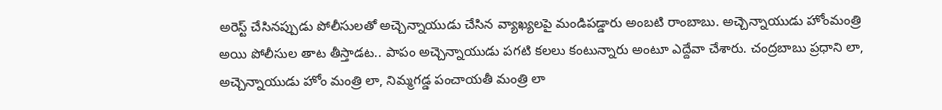అరెస్ట్ చేసినప్పుడు పోలీసులతో అచ్చెన్నాయుడు చేసిన వ్యాఖ్యలపై మండిపడ్డారు అంబటి రాంబాబు. అచ్చెన్నాయుడు హోంమంత్రి అయి పోలీసుల తాట తీస్తాడట.. పాపం అచ్చెన్నాయుడు పగటి కలలు కంటున్నారు అంటూ ఎద్దేవా చేశారు. చంద్రబాబు ప్రధాని లా, అచ్చెన్నాయుడు హోం మంత్రి లా, నిమ్మగడ్డ పంచాయతీ మంత్రి లా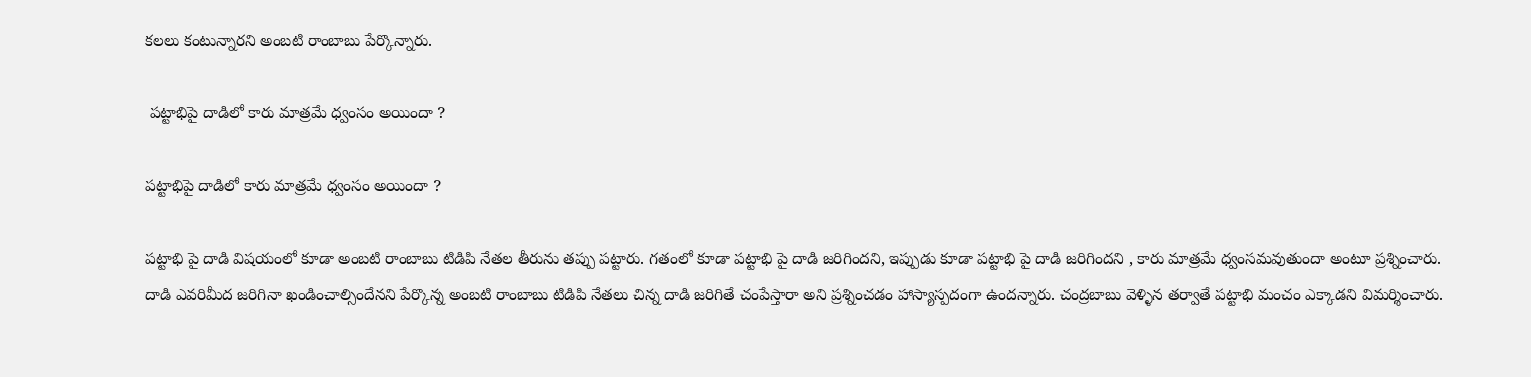కలలు కంటున్నారని అంబటి రాంబాబు పేర్కొన్నారు.

 పట్టాభిపై దాడిలో కారు మాత్రమే ధ్వంసం అయిందా ?

పట్టాభిపై దాడిలో కారు మాత్రమే ధ్వంసం అయిందా ?

పట్టాభి పై దాడి విషయంలో కూడా అంబటి రాంబాబు టిడిపి నేతల తీరును తప్పు పట్టారు. గతంలో కూడా పట్టాభి పై దాడి జరిగిందని, ఇప్పుడు కూడా పట్టాభి పై దాడి జరిగిందని , కారు మాత్రమే ధ్వంసమవుతుందా అంటూ ప్రశ్నించారు. దాడి ఎవరిమీద జరిగినా ఖండించాల్సిందేనని పేర్కొన్న అంబటి రాంబాబు టిడిపి నేతలు చిన్న దాడి జరిగితే చంపేస్తారా అని ప్రశ్నించడం హాస్యాస్పదంగా ఉందన్నారు. చంద్రబాబు వెళ్ళిన తర్వాతే పట్టాభి మంచం ఎక్కాడని విమర్శించారు.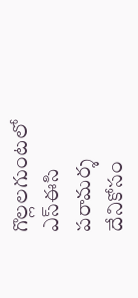గొల్లలగుంటలో ఎస్ఈసి పరామర్శ దేనికోసం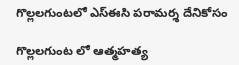గొల్లలగుంటలో ఎస్ఈసి పరామర్శ దేనికోసం

గొల్లలగుంట లో ఆత్మహత్య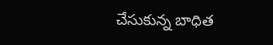చేసుకున్న బాధిత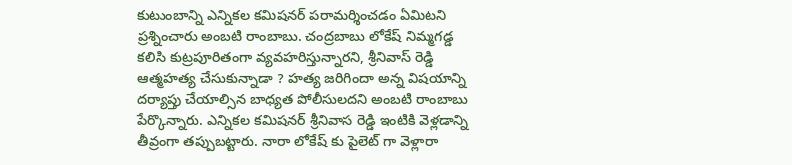కుటుంబాన్ని ఎన్నికల కమిషనర్ పరామర్శించడం ఏమిటని ప్రశ్నించారు అంబటి రాంబాబు. చంద్రబాబు లోకేష్ నిమ్మగడ్డ కలిసి కుట్రపూరితంగా వ్యవహరిస్తున్నారని, శ్రీనివాస్ రెడ్డి ఆత్మహత్య చేసుకున్నాడా ? హత్య జరిగిందా అన్న విషయాన్ని దర్యాప్తు చేయాల్సిన బాధ్యత పోలీసులదని అంబటి రాంబాబు పేర్కొన్నారు. ఎన్నికల కమిషనర్ శ్రీనివాస రెడ్డి ఇంటికి వెళ్లడాన్ని తీవ్రంగా తప్పుబట్టారు. నారా లోకేష్ కు పైలెట్ గా వెళ్లారా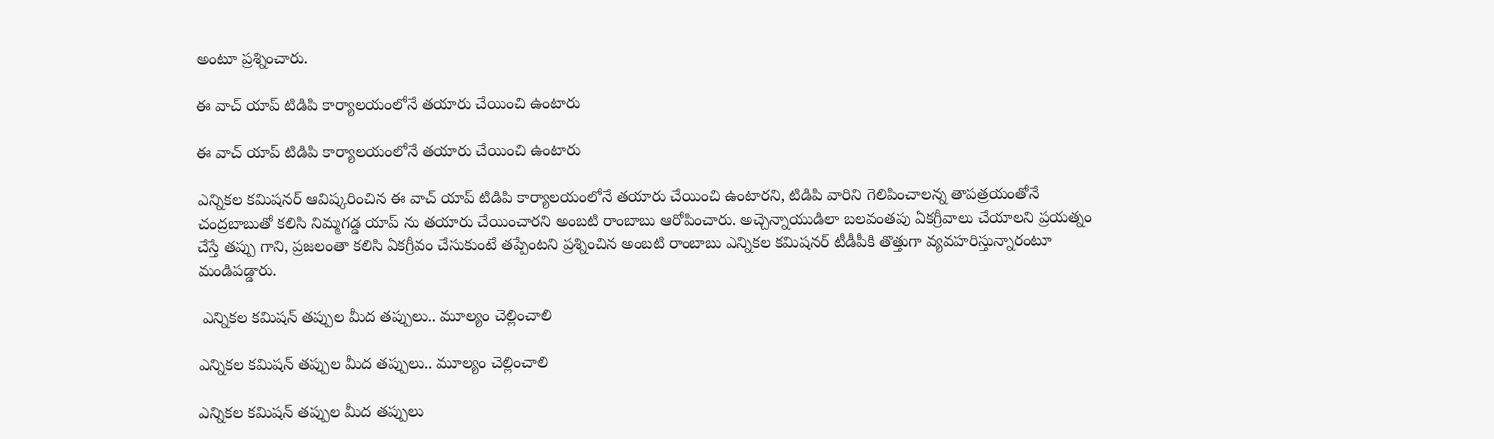అంటూ ప్రశ్నించారు.

ఈ వాచ్ యాప్ టిడిపి కార్యాలయంలోనే తయారు చేయించి ఉంటారు

ఈ వాచ్ యాప్ టిడిపి కార్యాలయంలోనే తయారు చేయించి ఉంటారు

ఎన్నికల కమిషనర్ ఆవిష్కరించిన ఈ వాచ్ యాప్ టిడిపి కార్యాలయంలోనే తయారు చేయించి ఉంటారని, టిడిపి వారిని గెలిపించాలన్న తాపత్రయంతోనే చంద్రబాబుతో కలిసి నిమ్మగడ్డ యాప్ ను తయారు చేయించారని అంబటి రాంబాబు ఆరోపించారు. అచ్చెన్నాయుడిలా బలవంతపు ఏకగ్రీవాలు చేయాలని ప్రయత్నం చేస్తే తప్పు గాని, ప్రజలంతా కలిసి ఏకగ్రీవం చేసుకుంటే తప్పేంటని ప్రశ్నించిన అంబటి రాంబాబు ఎన్నికల కమిషనర్ టీడీపీకి తొత్తుగా వ్యవహరిస్తున్నారంటూ మండిపడ్డారు.

 ఎన్నికల కమిషన్ తప్పుల మీద తప్పులు.. మూల్యం చెల్లించాలి

ఎన్నికల కమిషన్ తప్పుల మీద తప్పులు.. మూల్యం చెల్లించాలి

ఎన్నికల కమిషన్ తప్పుల మీద తప్పులు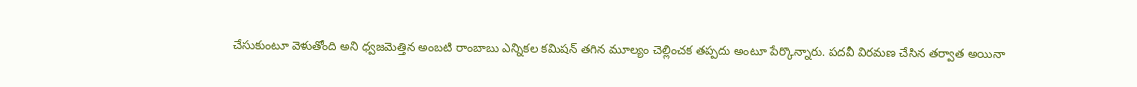చేసుకుంటూ వెళుతోంది అని ధ్వజమెత్తిన అంబటి రాంబాబు ఎన్నికల కమిషన్ తగిన మూల్యం చెల్లించక తప్పదు అంటూ పేర్కొన్నారు. పదవీ విరమణ చేసిన తర్వాత అయినా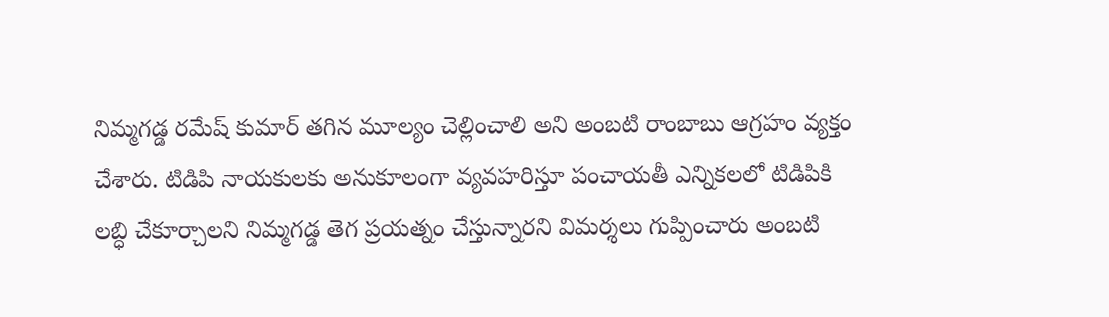నిమ్మగడ్డ రమేష్ కుమార్ తగిన మూల్యం చెల్లించాలి అని అంబటి రాంబాబు ఆగ్రహం వ్యక్తం చేశారు. టిడిపి నాయకులకు అనుకూలంగా వ్యవహరిస్తూ పంచాయతీ ఎన్నికలలో టిడిపికి లబ్ధి చేకూర్చాలని నిమ్మగడ్డ తెగ ప్రయత్నం చేస్తున్నారని విమర్శలు గుప్పించారు అంబటి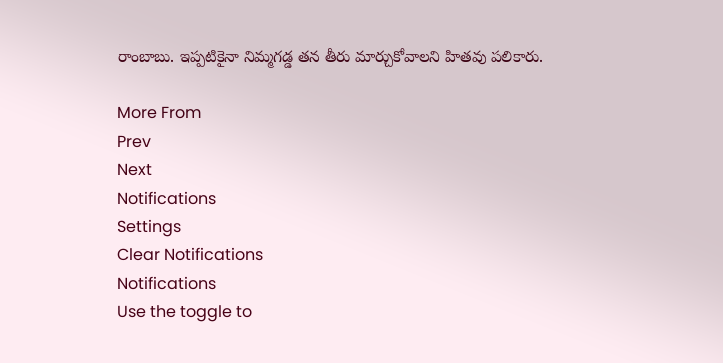రాంబాబు. ఇప్పటికైనా నిమ్మగడ్డ తన తీరు మార్చుకోవాలని హితవు పలికారు.

More From
Prev
Next
Notifications
Settings
Clear Notifications
Notifications
Use the toggle to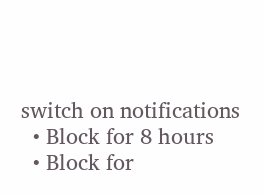switch on notifications
  • Block for 8 hours
  • Block for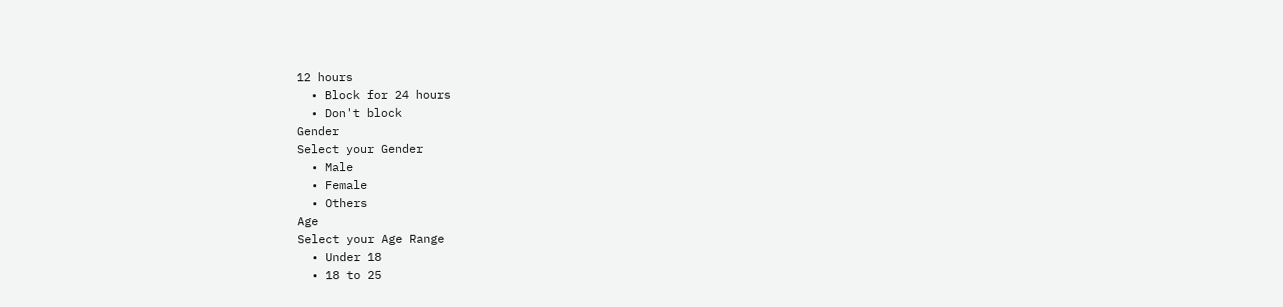12 hours
  • Block for 24 hours
  • Don't block
Gender
Select your Gender
  • Male
  • Female
  • Others
Age
Select your Age Range
  • Under 18
  • 18 to 25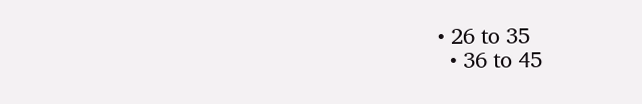• 26 to 35
  • 36 to 45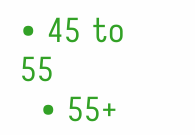• 45 to 55
  • 55+